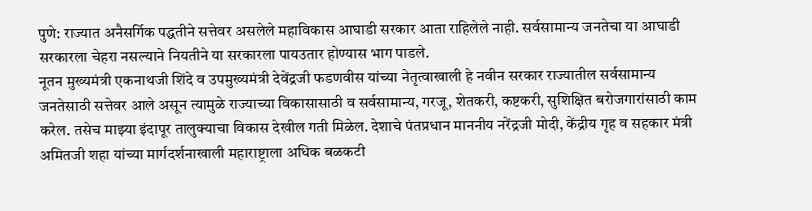पुणे: राज्यात अनैसर्गिक पद्धतीने सत्तेवर असलेले महाविकास आघाडी सरकार आता राहिलेले नाही. सर्वसामान्य जनतेचा या आघाडी सरकारला चेहरा नसल्याने नियतीने या सरकारला पायउतार होण्यास भाग पाडले.
नूतन मुख्यमंत्री एकनाथजी शिंदे व उपमुख्यमंत्री देवेंद्रजी फडणवीस यांच्या नेतृत्वाखाली हे नवीन सरकार राज्यातील सर्वसामान्य जनतेसाठी सत्तेवर आले असून त्यामुळे राज्याच्या विकासासाठी व सर्वसामान्य, गरजू, शेतकरी, कष्टकरी, सुशिक्षित बरोजगारांसाठी काम करेल. तसेच माझ्या इंदापूर तालुक्याचा विकास देखील गती मिळेल. देशाचे पंतप्रधान माननीय नरेंद्रजी मोदी, केंद्रीय गृह व सहकार मंत्री अमितजी शहा यांच्या मार्गदर्शनाखाली महाराष्ट्राला अधिक बळकटी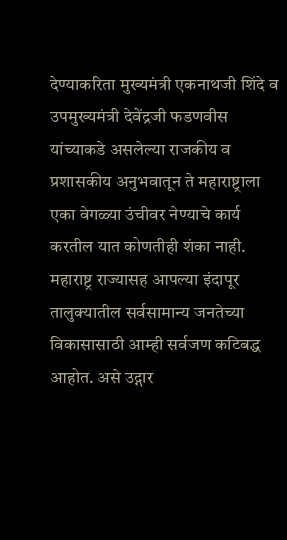देण्याकरिता मुख्यमंत्री एकनाथजी शिंदे व उपमुख्यमंत्री देवेंद्रजी फडणवीस यांच्याकडे असलेल्या राजकीय व प्रशासकीय अनुभवातून ते महाराष्ट्राला एका वेगळ्या उंचीवर नेण्याचे कार्य करतील यात कोणतीही शंका नाही. महाराष्ट्र राज्यासह आपल्या इंदापूर तालुक्यातील सर्वसामान्य जनतेच्या विकासासाठी आम्ही सर्वजण कटिबद्ध आहोत. असे उद्गार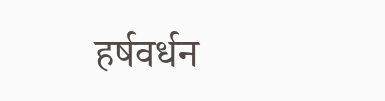हर्षवर्धन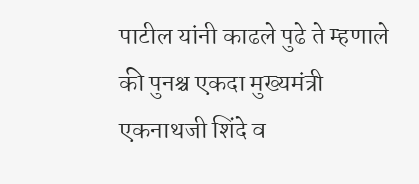पाटील यांनी काढले पुढे ते म्हणाले की पुनश्च एकदा मुख्यमंत्री एकनाथजी शिंदे व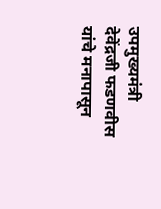उपमुख्यमंत्री देवेंद्रजी फडणवीस यांचे मनापासून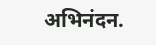अभिनंदन.